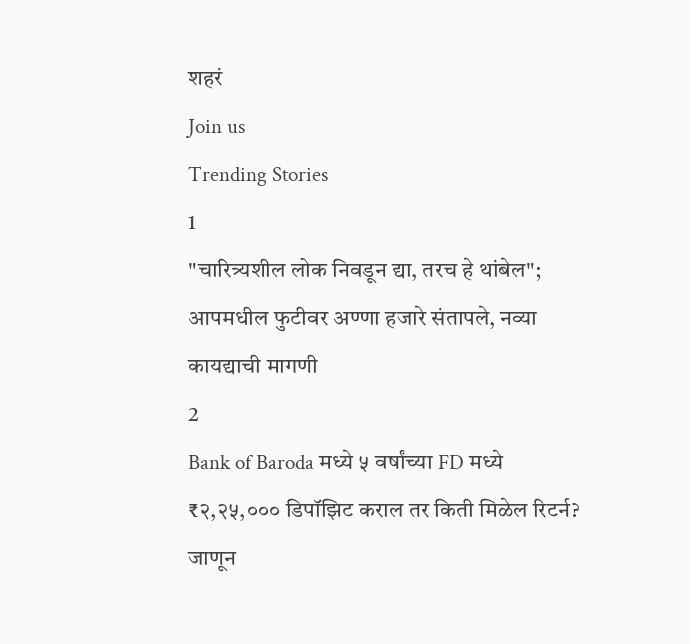शहरं
Join us
Trending Stories
1
"चारित्र्यशील लोक निवडून द्या, तरच हे थांबेल"; आपमधील फुटीवर अण्णा हजारे संतापले, नव्या कायद्याची मागणी
2
Bank of Baroda मध्ये ५ वर्षांच्या FD मध्ये ₹२,२५,००० डिपॉझिट कराल तर किती मिळेल रिटर्न? जाणून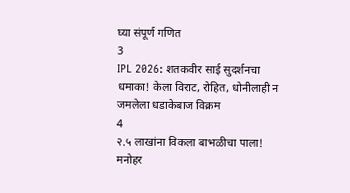घ्या संपूर्ण गणित
3
IPL 2026: शतकवीर साई सुदर्शनचा धमाका! केला विराट, रोहित, धोनीलाही न जमलेला धडाकेबाज विक्रम
4
२.५ लाखांना विकला बाभळीचा पाला! मनोहर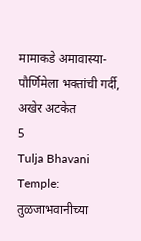मामाकडे अमावास्या-पौर्णिमेला भक्तांची गर्दी, अखेर अटकेत
5
Tulja Bhavani Temple: तुळजाभवानीच्या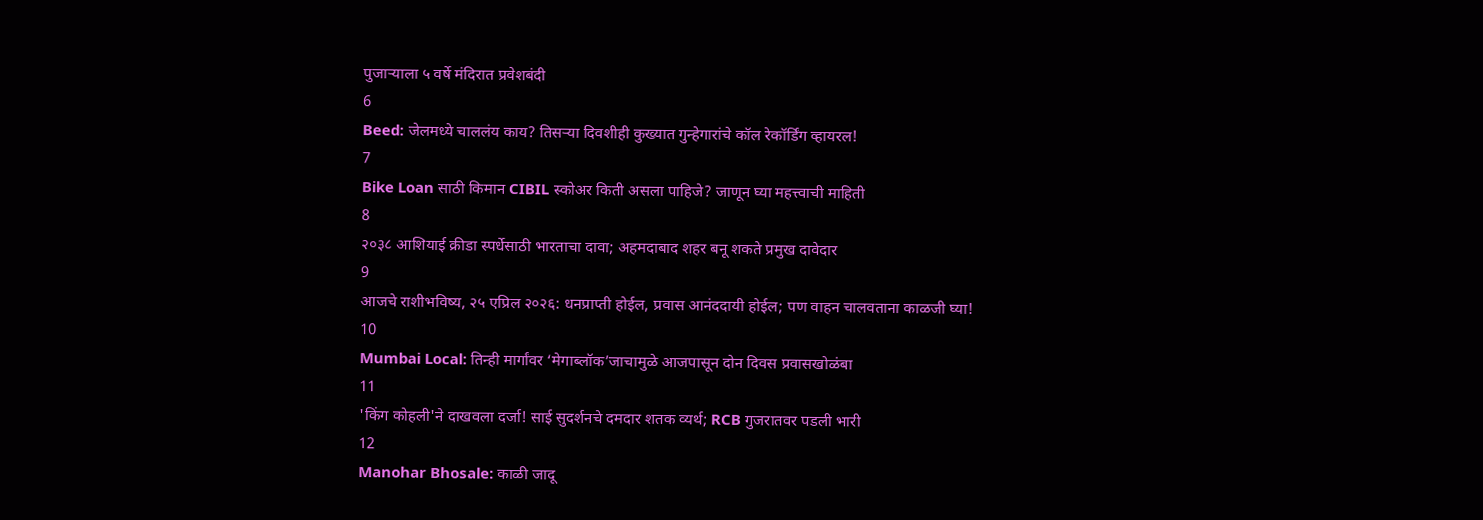पुजाऱ्याला ५ वर्षे मंदिरात प्रवेशबंदी
6
Beed: जेलमध्ये चाललंय काय? तिसऱ्या दिवशीही कुख्यात गुन्हेगारांचे कॉल रेकॉर्डिंग व्हायरल!
7
Bike Loan साठी किमान CIBIL स्कोअर किती असला पाहिजे? जाणून घ्या महत्त्वाची माहिती
8
२०३८ आशियाई क्रीडा स्पर्धेसाठी भारताचा दावा; अहमदाबाद शहर बनू शकते प्रमुख दावेदार
9
आजचे राशीभविष्य, २५ एप्रिल २०२६: धनप्राप्ती होईल, प्रवास आनंददायी होईल; पण वाहन चालवताना काळजी घ्या!
10
Mumbai Local: तिन्ही मार्गांवर ‘मेगाब्लॉक’जाचामुळे आजपासून दोन दिवस प्रवासखोळंबा
11
'किंग कोहली'ने दाखवला दर्जा! साई सुदर्शनचे दमदार शतक व्यर्थ; RCB गुजरातवर पडली भारी
12
Manohar Bhosale: काळी जादू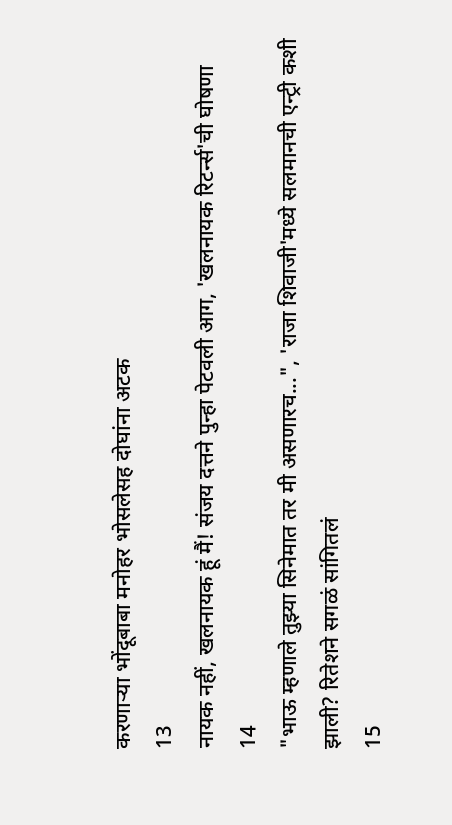करणाऱ्या भोंदूबाबा मनोहर भोसलेसह दोघांना अटक
13
नायक नहीं, खलनायक हूं मैं! संजय दत्तने पुन्हा पेटवली आग, 'खलनायक रिटर्न्स'ची घोषणा
14
"भाऊ म्हणाले तुझ्या सिनेमात तर मी असणारच...", 'राजा शिवाजी'मध्ये सलमानची एन्ट्री कशी झाली? रितेशने सगळं सांगितलं
15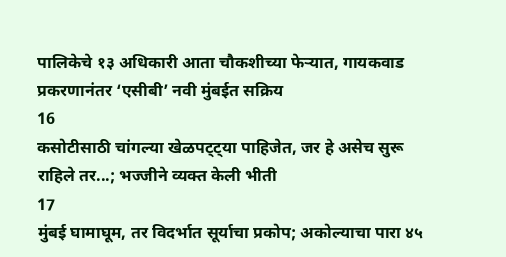पालिकेचे १३ अधिकारी आता चौकशीच्या फेऱ्यात, गायकवाड प्रकरणानंतर ‘एसीबी’ नवी मुंबईत सक्रिय
16
कसोटीसाठी चांगल्या खेळपट्ट्या पाहिजेत, जर हे असेच सुरू राहिले तर...; भज्जीने व्यक्त केली भीती
17
मुंबई घामाघूम, तर विदर्भात सूर्याचा प्रकोप; अकोल्याचा पारा ४५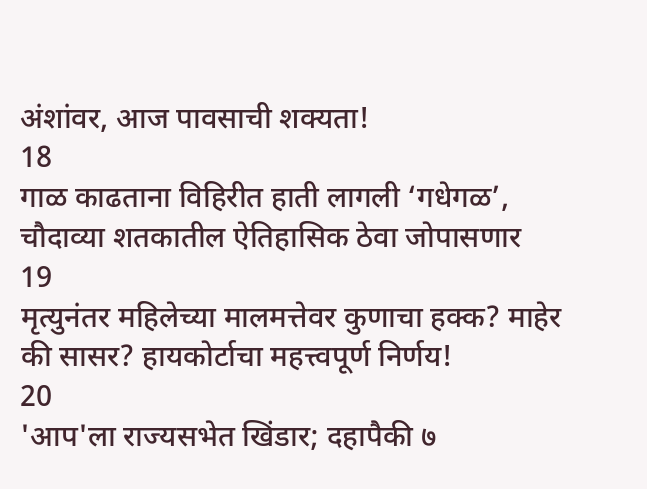अंशांवर, आज पावसाची शक्यता!
18
गाळ काढताना विहिरीत हाती लागली ‘गधेगळ’, चौदाव्या शतकातील ऐतिहासिक ठेवा जोपासणार
19
मृत्युनंतर महिलेच्या मालमत्तेवर कुणाचा हक्क? माहेर की सासर? हायकोर्टाचा महत्त्वपूर्ण निर्णय!
20
'आप'ला राज्यसभेत खिंडार; दहापैकी ७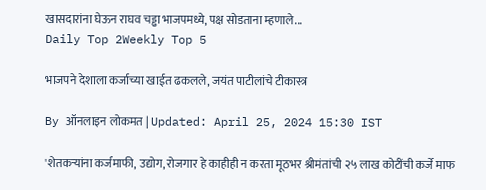खासदारांना घेऊन राघव चड्ढा भाजपमध्ये, पक्ष सोडताना म्हणाले...
Daily Top 2Weekly Top 5

भाजपने देशाला कर्जाच्या खाईत ढकलले, जयंत पाटीलांचे टीकास्त्र

By ऑनलाइन लोकमत | Updated: April 25, 2024 15:30 IST

'शेतकऱ्यांना कर्जमाफी, उद्योग, रोजगार हे काहीही न करता मूठभर श्रीमंतांची २५ लाख कोटींची कर्जे माफ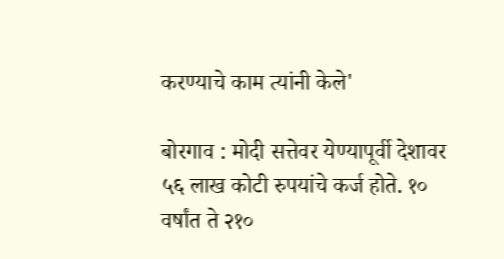करण्याचे काम त्यांनी केले'

बोरगाव : मोदी सत्तेवर येण्यापूर्वी देशावर ५६ लाख कोटी रुपयांचे कर्ज होते. १० वर्षांत ते २१०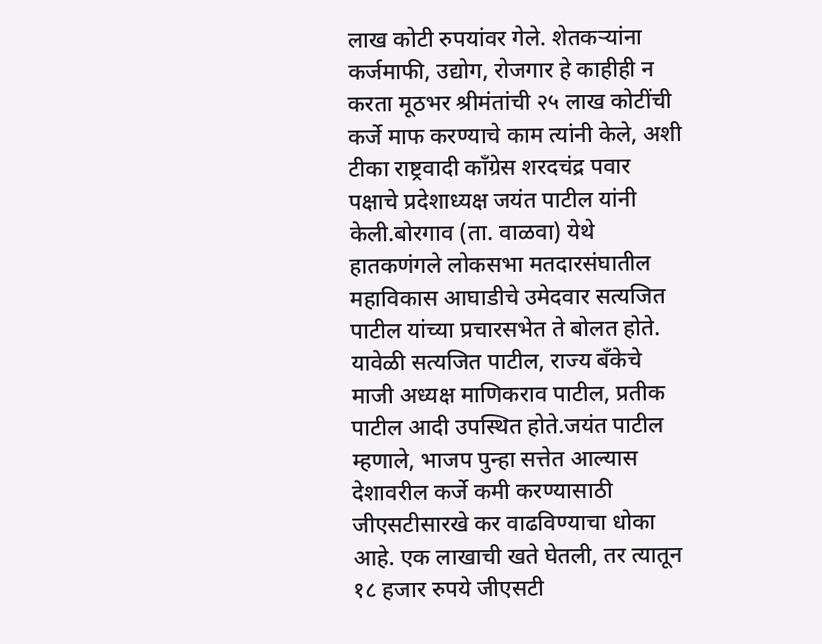लाख कोटी रुपयांवर गेले. शेतकऱ्यांना कर्जमाफी, उद्योग, रोजगार हे काहीही न करता मूठभर श्रीमंतांची २५ लाख कोटींची कर्जे माफ करण्याचे काम त्यांनी केले, अशी टीका राष्ट्रवादी काँग्रेस शरदचंद्र पवार पक्षाचे प्रदेशाध्यक्ष जयंत पाटील यांनी केली.बोरगाव (ता. वाळवा) येथे हातकणंगले लोकसभा मतदारसंघातील महाविकास आघाडीचे उमेदवार सत्यजित पाटील यांच्या प्रचारसभेत ते बोलत होते. यावेळी सत्यजित पाटील, राज्य बँकेचे माजी अध्यक्ष माणिकराव पाटील, प्रतीक पाटील आदी उपस्थित होते.जयंत पाटील म्हणाले, भाजप पुन्हा सत्तेत आल्यास देशावरील कर्जे कमी करण्यासाठी जीएसटीसारखे कर वाढविण्याचा धोका आहे. एक लाखाची खते घेतली, तर त्यातून १८ हजार रुपये जीएसटी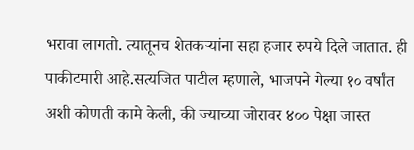भरावा लागतो. त्यातूनच शेतकऱ्यांना सहा हजार रुपये दिले जातात. ही पाकीटमारी आहे.सत्यजित पाटील म्हणाले, भाजपने गेल्या १० वर्षांत अशी कोणती कामे केली, की ज्याच्या जोरावर ४०० पेक्षा जास्त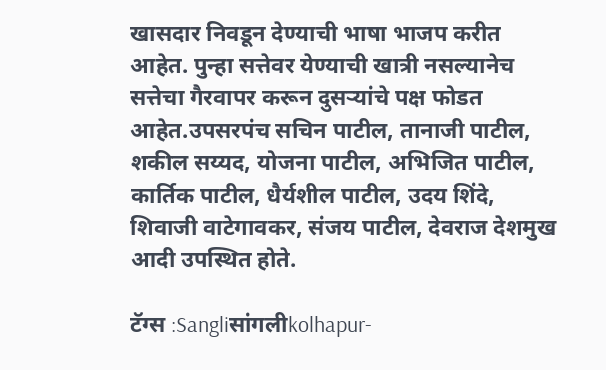खासदार निवडून देण्याची भाषा भाजप करीत आहेत. पुन्हा सत्तेवर येण्याची खात्री नसल्यानेच सत्तेचा गैरवापर करून दुसऱ्यांचे पक्ष फोडत आहेत.उपसरपंच सचिन पाटील, तानाजी पाटील, शकील सय्यद, योजना पाटील, अभिजित पाटील, कार्तिक पाटील, धैर्यशील पाटील, उदय शिंदे, शिवाजी वाटेगावकर, संजय पाटील, देवराज देशमुख आदी उपस्थित होते.

टॅग्स :Sangliसांगलीkolhapur-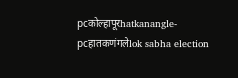pcकोल्हापूरhatkanangle-pcहातकणंगलेlok sabha election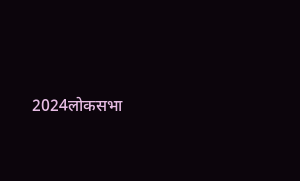2024लोकसभा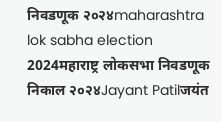निवडणूक २०२४maharashtra lok sabha election 2024महाराष्ट्र लोकसभा निवडणूक निकाल २०२४Jayant Patilजयंत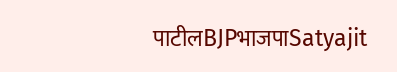पाटीलBJPभाजपाSatyajit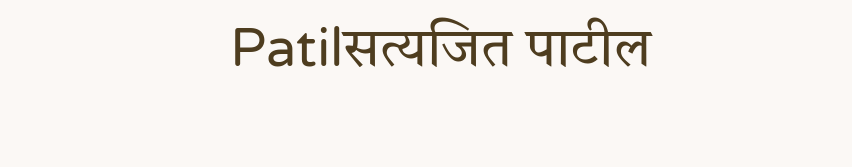Patilसत्यजित पाटील